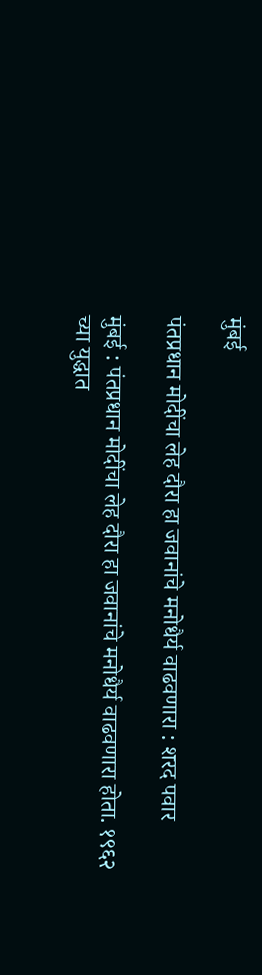मुंबई

पंतप्रधान मोदींचा लेह दौरा हा जवानांचे मनोधैर्य वाढवणारा : शरद पवार

मुंबई : पंतप्रधान मोदींचा लेह दौरा हा जवानांचे मनोधैर्य वाढवणारा होता. १९६२ च्या युद्धात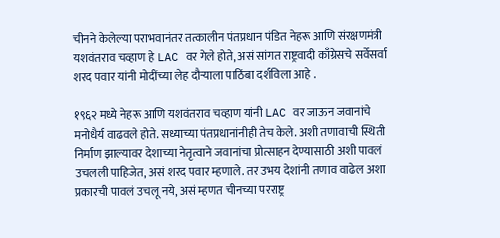चीनने केलेल्या पराभवानंतर तत्कालीन पंतप्रधान पंडित नेहरू आणि संरक्षणमंत्री यशवंतराव चव्हाण हे LAC वर गेले होते, असं सांगत राष्ट्रवादी काँग्रेसचे सर्वेसर्वा शरद पवार यांनी मोदींच्या लेह दौऱ्याला पाठिंबा दर्शविला आहे .

१९६२ मध्ये नेहरू आणि यशवंतराव चव्हाण यांनी LAC वर जाऊन जवानांचे मनोधैर्य वाढवले होते. सध्याच्या पंतप्रधानांनीही तेच केले. अशी तणावाची स्थिती निर्माण झाल्यावर देशाच्या नेतृत्वाने जवानांचा प्रोत्साहन देण्यासाठी अशी पावलं उचलली पाहिजेत, असं शरद पवार म्हणाले. तर उभय देशांनी तणाव वाढेल अशा प्रकारची पावलं उचलू नये, असं म्हणत चीनच्या परराष्ट्र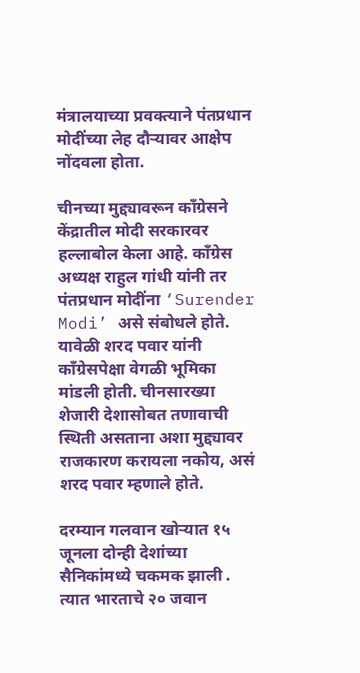मंत्रालयाच्या प्रवक्त्याने पंतप्रधान मोदींच्या लेह दौऱ्यावर आक्षेप नोंदवला होता.

चीनच्या मुद्द्यावरून काँग्रेसने केंद्रातील मोदी सरकारवर हल्लाबोल केला आहे. काँग्रेस अध्यक्ष राहुल गांधी यांनी तर पंतप्रधान मोदींना ‘Surender Modi’ असे संबोधले होते. यावेळी शरद पवार यांनी काँग्रेसपेक्षा वेगळी भूमिका मांडली होती. चीनसारख्या शेजारी देशासोबत तणावाची स्थिती असताना अशा मुद्द्यावर राजकारण करायला नकोय, असं शरद पवार म्हणाले होते.

दरम्यान गलवान खोऱ्यात १५ जूनला दोन्ही देशांच्या सैनिकांमध्ये चकमक झाली . त्यात भारताचे २० जवान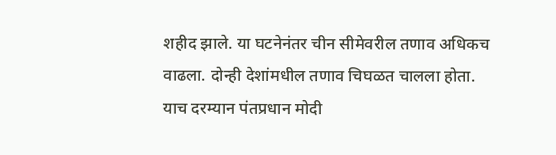शहीद झाले. या घटनेनंतर चीन सीमेवरील तणाव अधिकच वाढला. दोन्ही देशांमधील तणाव चिघळत चालला होता. याच दरम्यान पंतप्रधान मोदी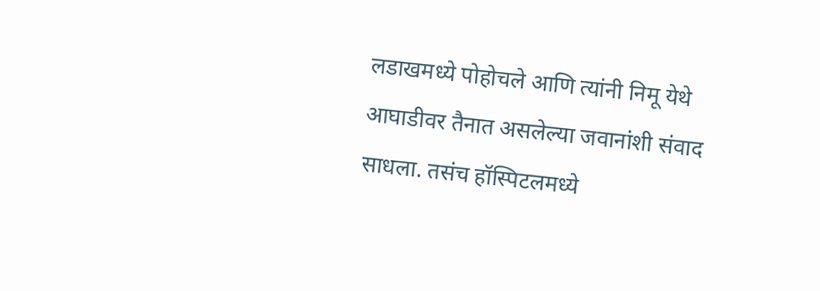लडाखमध्ये पोहोचले आणि त्यांनी निमू येथे आघाडीवर तैनात असलेल्या जवानांशी संवाद साधला. तसंच हॉस्पिटलमध्ये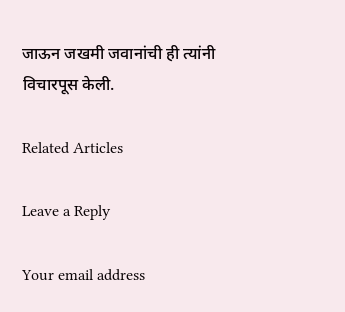जाऊन जखमी जवानांची ही त्यांनी विचारपूस केली.

Related Articles

Leave a Reply

Your email address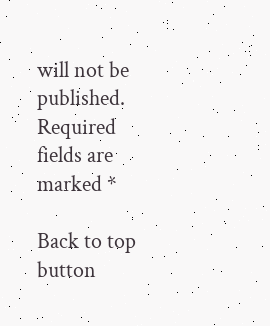will not be published. Required fields are marked *

Back to top button